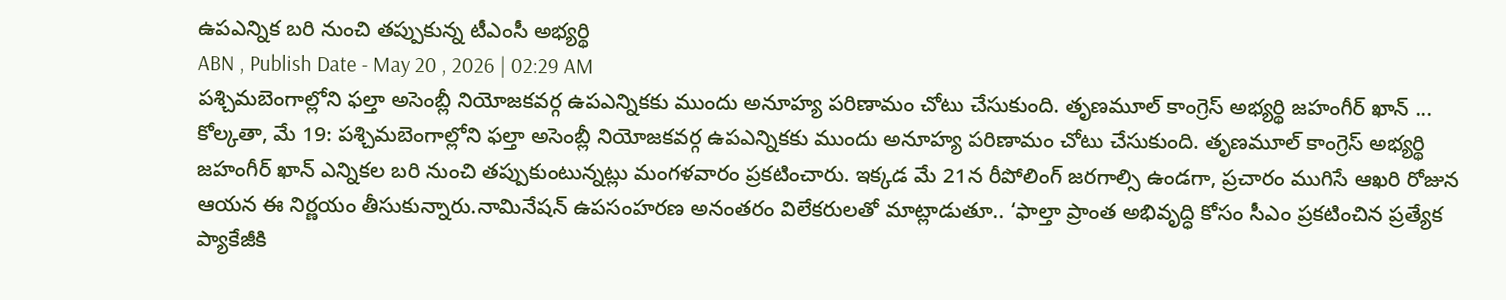ఉపఎన్నిక బరి నుంచి తప్పుకున్న టీఎంసీ అభ్యర్థి
ABN , Publish Date - May 20 , 2026 | 02:29 AM
పశ్చిమబెంగాల్లోని ఫల్తా అసెంబ్లీ నియోజకవర్గ ఉపఎన్నికకు ముందు అనూహ్య పరిణామం చోటు చేసుకుంది. తృణమూల్ కాంగ్రెస్ అభ్యర్థి జహంగీర్ ఖాన్ ...
కోల్కతా, మే 19: పశ్చిమబెంగాల్లోని ఫల్తా అసెంబ్లీ నియోజకవర్గ ఉపఎన్నికకు ముందు అనూహ్య పరిణామం చోటు చేసుకుంది. తృణమూల్ కాంగ్రెస్ అభ్యర్థి జహంగీర్ ఖాన్ ఎన్నికల బరి నుంచి తప్పుకుంటున్నట్లు మంగళవారం ప్రకటించారు. ఇక్కడ మే 21న రీపోలింగ్ జరగాల్సి ఉండగా, ప్రచారం ముగిసే ఆఖరి రోజున ఆయన ఈ నిర్ణయం తీసుకున్నారు.నామినేషన్ ఉపసంహరణ అనంతరం విలేకరులతో మాట్లాడుతూ.. ‘ఫాల్తా ప్రాంత అభివృద్ధి కోసం సీఎం ప్రకటించిన ప్రత్యేక ప్యాకేజీకి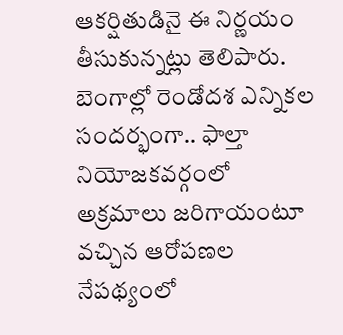ఆకర్షితుడినై ఈ నిర్ణయం తీసుకున్నట్లు తెలిపారు. బెంగాల్లో రెండోదశ ఎన్నికల సందర్భంగా.. ఫాల్తా నియోజకవర్గంలో అక్రమాలు జరిగాయంటూ వచ్చిన ఆరోపణల నేపథ్యంలో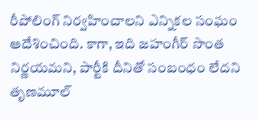రీపోలింగ్ నిర్వహించాలని ఎన్నికల సంఘం ఆదేశించింది. కాగా, ఇది జహంగీర్ సొంత నిర్ణయమని, పార్టీకి దీనితో సంబంధం లేదని తృణమూల్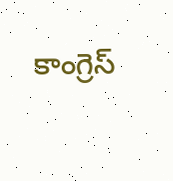కాంగ్రెస్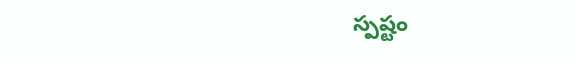స్పష్టం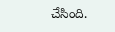చేసింది.